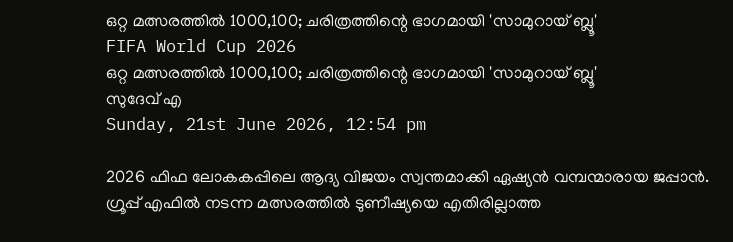ഒറ്റ മത്സരത്തില്‍ 1000,100; ചരിത്രത്തിന്റെ ഭാഗമായി 'സാമുറായ് ബ്ലൂ'
FIFA World Cup 2026
ഒറ്റ മത്സരത്തില്‍ 1000,100; ചരിത്രത്തിന്റെ ഭാഗമായി 'സാമുറായ് ബ്ലൂ'
സുദേവ് എ
Sunday, 21st June 2026, 12:54 pm

2026 ഫിഫ ലോകകപ്പിലെ ആദ്യ വിജയം സ്വന്തമാക്കി ഏഷ്യന്‍ വമ്പന്മാരായ ജപ്പാന്‍. ഗ്രൂപ്പ് എഫില്‍ നടന്ന മത്സരത്തില്‍ ടുണീഷ്യയെ എതിരില്ലാത്ത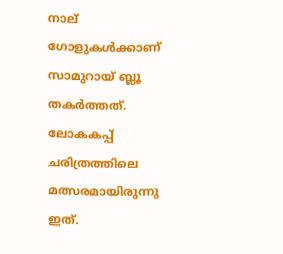നാല് ഗോളുകള്‍ക്കാണ് സാമുറായ് ബ്ലൂ തകര്‍ത്തത്. ലോകകപ്പ് ചരിത്രത്തിലെ മത്സരമായിരുന്നു ഇത്.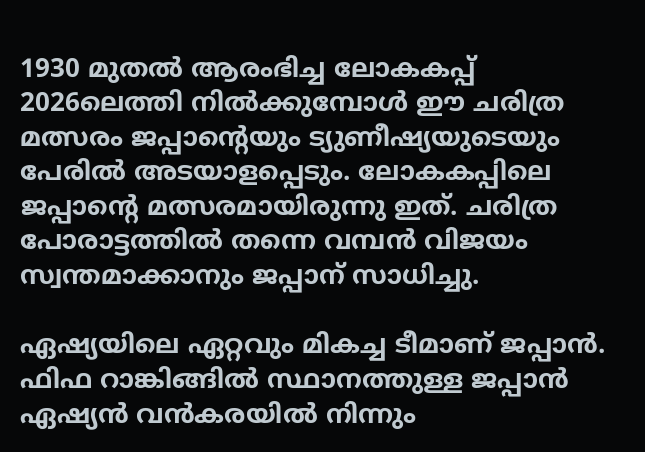1930 മുതല്‍ ആരംഭിച്ച ലോകകപ്പ് 2026ലെത്തി നില്‍ക്കുമ്പോള്‍ ഈ ചരിത്ര മത്സരം ജപ്പാന്റെയും ട്യുണീഷ്യയുടെയും പേരില്‍ അടയാളപ്പെടും. ലോകകപ്പിലെ ജപ്പാന്റെ മത്സരമായിരുന്നു ഇത്. ചരിത്ര പോരാട്ടത്തില്‍ തന്നെ വമ്പന്‍ വിജയം സ്വന്തമാക്കാനും ജപ്പാന് സാധിച്ചു.

ഏഷ്യയിലെ ഏറ്റവും മികച്ച ടീമാണ് ജപ്പാന്‍. ഫിഫ റാങ്കിങ്ങില്‍ സ്ഥാനത്തുള്ള ജപ്പാന്‍ ഏഷ്യന്‍ വന്‍കരയില്‍ നിന്നും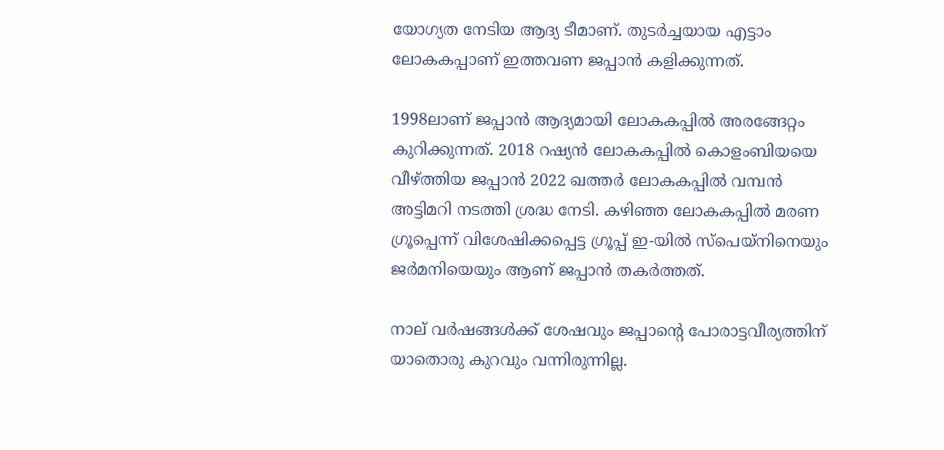യോഗ്യത നേടിയ ആദ്യ ടീമാണ്. തുടര്‍ച്ചയായ എട്ടാം ലോകകപ്പാണ് ഇത്തവണ ജപ്പാന്‍ കളിക്കുന്നത്.

1998ലാണ് ജപ്പാന്‍ ആദ്യമായി ലോകകപ്പില്‍ അരങ്ങേറ്റം കുറിക്കുന്നത്. 2018 റഷ്യന്‍ ലോകകപ്പില്‍ കൊളംബിയയെ വീഴ്ത്തിയ ജപ്പാന്‍ 2022 ഖത്തര്‍ ലോകകപ്പില്‍ വമ്പന്‍ അട്ടിമറി നടത്തി ശ്രദ്ധ നേടി. കഴിഞ്ഞ ലോകകപ്പില്‍ മരണ ഗ്രൂപ്പെന്ന് വിശേഷിക്കപ്പെട്ട ഗ്രൂപ്പ് ഇ-യില്‍ സ്പെയ്നിനെയും ജര്‍മനിയെയും ആണ് ജപ്പാന്‍ തകര്‍ത്തത്.

നാല് വര്‍ഷങ്ങള്‍ക്ക് ശേഷവും ജപ്പാന്റെ പോരാട്ടവീര്യത്തിന് യാതൊരു കുറവും വന്നിരുന്നില്ല.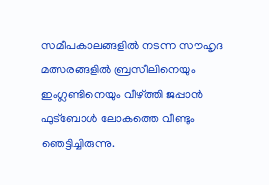സമീപകാലങ്ങളില്‍ നടന്ന സൗഹൃദ മത്സരങ്ങളില്‍ ബ്രസീലിനെയും ഇംഗ്ലണ്ടിനെയും വീഴ്ത്തി ജപ്പാന്‍ ഫുട്ബോള്‍ ലോകത്തെ വീണ്ടും ഞെട്ടിച്ചിരുന്നു.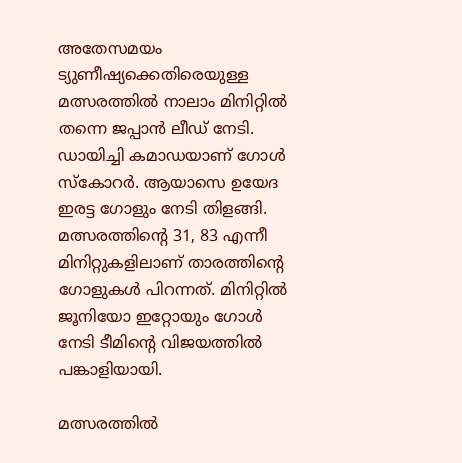അതേസമയം ട്യുണീഷ്യക്കെതിരെയുള്ള മത്സരത്തില്‍ നാലാം മിനിറ്റില്‍ തന്നെ ജപ്പാന്‍ ലീഡ് നേടി. ഡായിച്ചി കമാഡയാണ് ഗോള്‍ സ്‌കോറര്‍. ആയാസെ ഉയേദ ഇരട്ട ഗോളും നേടി തിളങ്ങി. മത്സരത്തിന്റെ 31, 83 എന്നീ മിനിറ്റുകളിലാണ് താരത്തിന്റെ ഗോളുകള്‍ പിറന്നത്. മിനിറ്റില്‍ ജൂനിയോ ഇറ്റോയും ഗോള്‍ നേടി ടീമിന്റെ വിജയത്തില്‍ പങ്കാളിയായി.

മത്സരത്തില്‍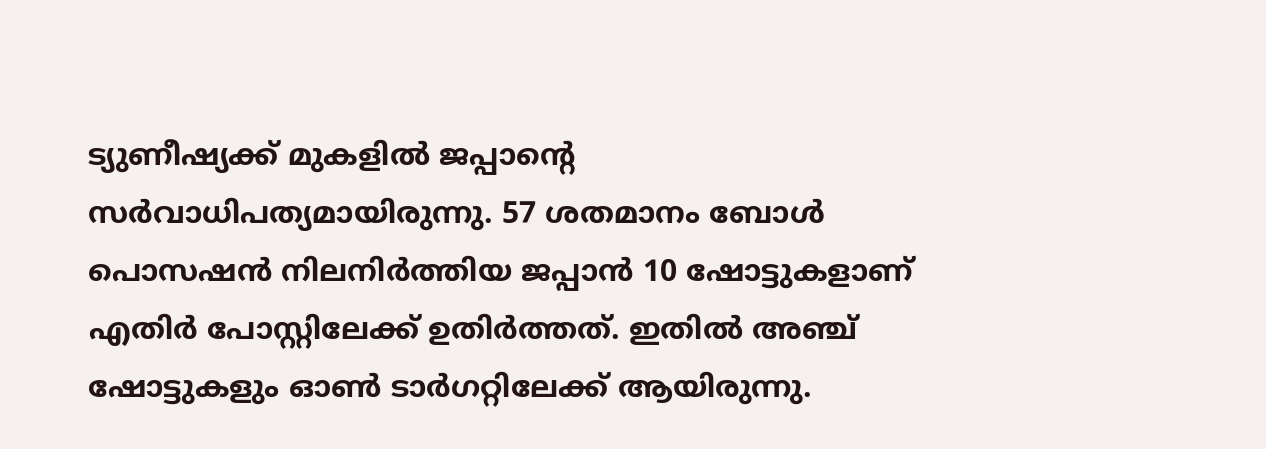ട്യുണീഷ്യക്ക് മുകളില്‍ ജപ്പാന്റെ സര്‍വാധിപത്യമായിരുന്നു. 57 ശതമാനം ബോള്‍ പൊസഷന്‍ നിലനിര്‍ത്തിയ ജപ്പാന്‍ 10 ഷോട്ടുകളാണ് എതിര്‍ പോസ്റ്റിലേക്ക് ഉതിര്‍ത്തത്. ഇതില്‍ അഞ്ച് ഷോട്ടുകളും ഓണ്‍ ടാര്‍ഗറ്റിലേക്ക് ആയിരുന്നു.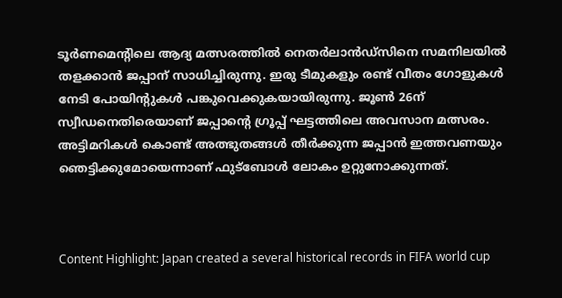ടൂര്‍ണമെന്റിലെ ആദ്യ മത്സരത്തില്‍ നെതര്‍ലാന്‍ഡ്‌സിനെ സമനിലയില്‍ തളക്കാന്‍ ജപ്പാന് സാധിച്ചിരുന്നു. ഇരു ടീമുകളും രണ്ട് വീതം ഗോളുകള്‍ നേടി പോയിന്റുകള്‍ പങ്കുവെക്കുകയായിരുന്നു. ജൂണ്‍ 26ന് സ്വീഡനെതിരെയാണ് ജപ്പാന്റെ ഗ്രൂപ്പ് ഘട്ടത്തിലെ അവസാന മത്സരം. അട്ടിമറികള്‍ കൊണ്ട് അത്ഭുതങ്ങള്‍ തീര്‍ക്കുന്ന ജപ്പാന്‍ ഇത്തവണയും ഞെട്ടിക്കുമോയെന്നാണ് ഫുട്ബോള്‍ ലോകം ഉറ്റുനോക്കുന്നത്.



Content Highlight: Japan created a several historical records in FIFA world cup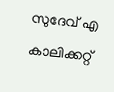സുദേവ് എ
കാലിക്കറ്റ്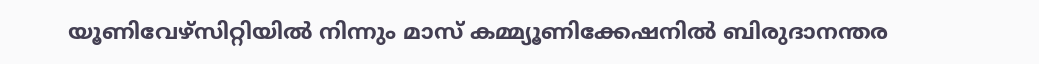യൂണിവേഴ്‌സിറ്റിയില്‍ നിന്നും മാസ് കമ്മ്യൂണിക്കേഷനില്‍ ബിരുദാനന്തര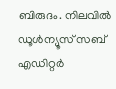ബിരുദം. നിലവില്‍ ഡൂള്‍ന്യൂസ് സബ് എഡിറ്റര്‍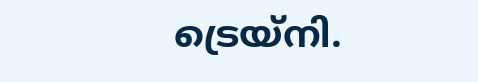ട്രെയ്‌നി.